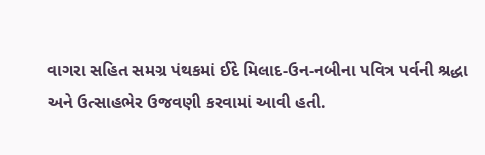વાગરા સહિત સમગ્ર પંથકમાં ઈદે મિલાદ-ઉન-નબીના પવિત્ર પર્વની શ્રદ્ધા અને ઉત્સાહભેર ઉજવણી કરવામાં આવી હતી.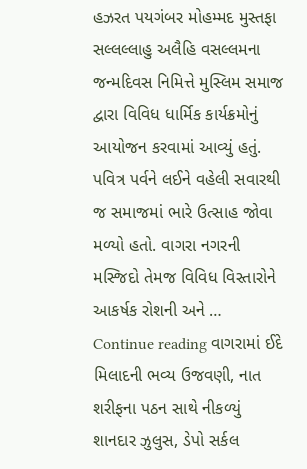હઝરત પયગંબર મોહમ્મદ મુસ્તફા સલ્લલ્લાહુ અલૈહિ વસલ્લમના જન્મદિવસ નિમિત્તે મુસ્લિમ સમાજ દ્વારા વિવિધ ધાર્મિક કાર્યક્રમોનું આયોજન કરવામાં આવ્યું હતું. પવિત્ર પર્વને લઈને વહેલી સવારથી જ સમાજમાં ભારે ઉત્સાહ જોવા મળ્યો હતો. વાગરા નગરની મસ્જિદો તેમજ વિવિધ વિસ્તારોને આકર્ષક રોશની અને … Continue reading વાગરામાં ઈદે મિલાદની ભવ્ય ઉજવણી, નાત શરીફના પઠન સાથે નીકળ્યું શાનદાર ઝુલુસ, ડેપો સર્કલ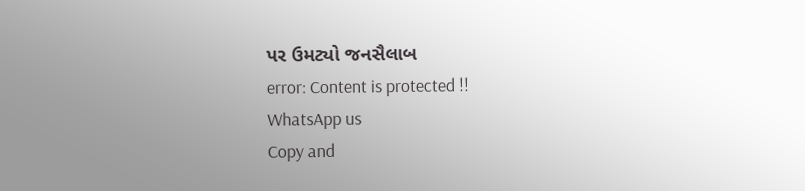પર ઉમટ્યો જનસૈલાબ
error: Content is protected !!
WhatsApp us
Copy and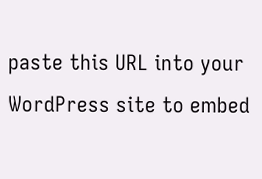paste this URL into your WordPress site to embed